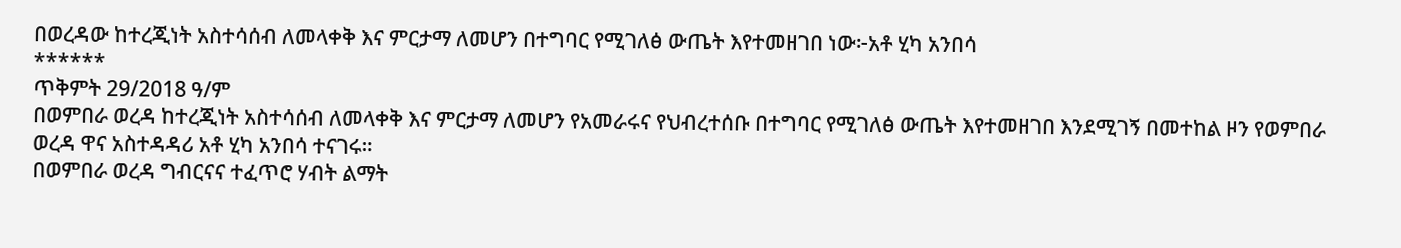በወረዳው ከተረጂነት አስተሳሰብ ለመላቀቅ እና ምርታማ ለመሆን በተግባር የሚገለፅ ውጤት እየተመዘገበ ነው፦አቶ ሂካ አንበሳ
******
ጥቅምት 29/2018 ዓ/ም
በወምበራ ወረዳ ከተረጂነት አስተሳሰብ ለመላቀቅ እና ምርታማ ለመሆን የአመራሩና የህብረተሰቡ በተግባር የሚገለፅ ውጤት እየተመዘገበ እንደሚገኝ በመተከል ዞን የወምበራ ወረዳ ዋና አስተዳዳሪ አቶ ሂካ አንበሳ ተናገሩ።
በወምበራ ወረዳ ግብርናና ተፈጥሮ ሃብት ልማት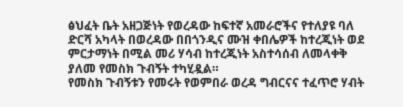ፅህፈት ቤት አዘጋጅነት የወረዳው ከፍተኛ አመራሮችና የተለያዩ ባለ ድርሻ አካላት በወረዳው በበጎንዲና ሙዝ ቀበሌዎች ከተረጂነት ወደ ምርታማነት በሚል መሪ ሃሳብ ከተረጂነት አስተሳሰብ ለመላቀቅ ያለመ የመስክ ጉብኝት ተካሂዷል።
የመስክ ጉብኝቱን የመሩት የወምበራ ወረዳ ግብርናና ተፈጥሮ ሃብት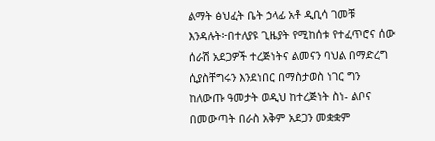ልማት ፅህፈት ቤት ኃላፊ አቶ ዲቢሳ ገመቹ እንዳሉት፦በተለያዩ ጊዜያት የሚከሰቱ የተፈጥሮና ሰው ሰራሽ አደጋዎች ተረጅነትና ልመናን ባህል በማድረግ ሲያስቸግሩን እንደነበር በማስታወስ ነገር ግን ከለውጡ ዓመታት ወዲህ ከተረጅነት ስነ- ልቦና በመውጣት በራስ አቅም አደጋን መቋቋም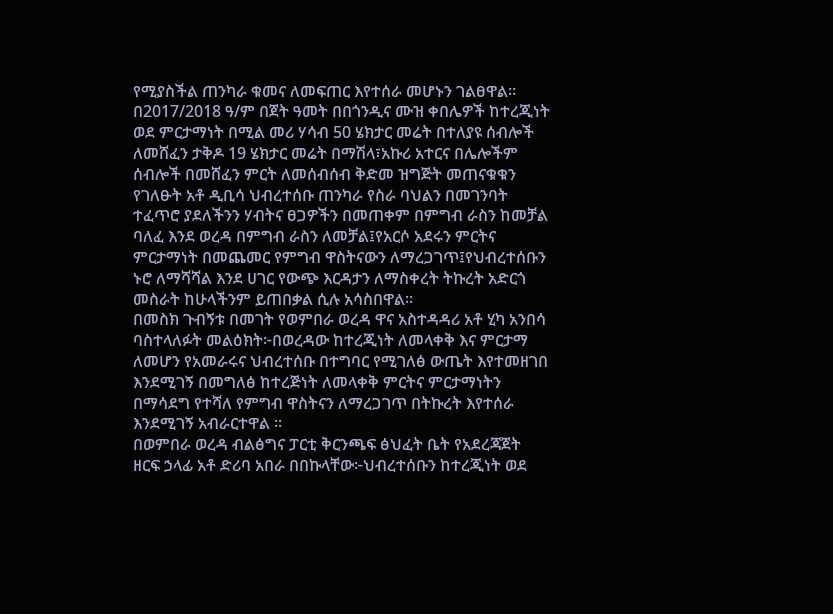የሚያስችል ጠንካራ ቁመና ለመፍጠር እየተሰራ መሆኑን ገልፀዋል።
በ2017/2018 ዓ/ም በጀት ዓመት በበጎንዲና ሙዝ ቀበሌዎች ከተረጂነት ወደ ምርታማነት በሚል መሪ ሃሳብ 50 ሄክታር መሬት በተለያዩ ሰብሎች ለመሸፈን ታቅዶ 19 ሄክታር መሬት በማሽላ፣አኩሪ አተርና በሌሎችም ሰብሎች በመሸፈን ምርት ለመሰብሰብ ቅድመ ዝግጅት መጠናቁቁን የገለፁት አቶ ዲቢሳ ህብረተሰቡ ጠንካራ የስራ ባህልን በመገንባት ተፈጥሮ ያደለችንን ሃብትና ፀጋዎችን በመጠቀም በምግብ ራስን ከመቻል ባለፈ እንደ ወረዳ በምግብ ራስን ለመቻል፤የአርሶ አደሩን ምርትና ምርታማነት በመጨመር የምግብ ዋስትናውን ለማረጋገጥ፤የህብረተሰቡን ኑሮ ለማሻሻል እንደ ሀገር የውጭ እርዳታን ለማስቀረት ትኩረት አድርጎ መስራት ከሁላችንም ይጠበቃል ሲሉ አሳስበዋል።
በመስክ ጉብኝቱ በመገት የወምበራ ወረዳ ዋና አስተዳዳሪ አቶ ሂካ አንበሳ ባስተላለፉት መልዕክት፦በወረዳው ከተረጂነት ለመላቀቅ እና ምርታማ ለመሆን የአመራሩና ህብረተሰቡ በተግባር የሚገለፅ ውጤት እየተመዘገበ እንደሚገኝ በመግለፅ ከተረጅነት ለመላቀቅ ምርትና ምርታማነትን በማሳደግ የተሻለ የምግብ ዋስትናን ለማረጋገጥ በትኩረት እየተሰራ እንደሚገኝ አብራርተዋል ።
በወምበራ ወረዳ ብልፅግና ፓርቲ ቅርንጫፍ ፅህፈት ቤት የአደረጃጀት ዘርፍ ኃላፊ አቶ ድሪባ አበራ በበኩላቸው፦ህብረተሰቡን ከተረጂነት ወደ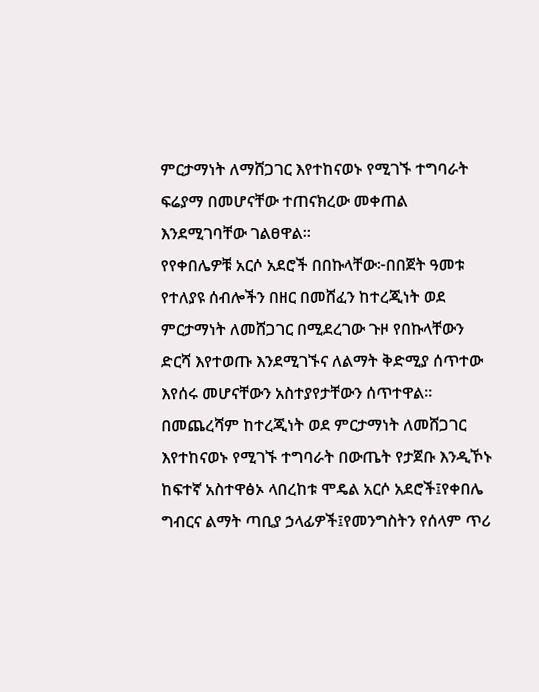ምርታማነት ለማሸጋገር እየተከናወኑ የሚገኙ ተግባራት ፍሬያማ በመሆናቸው ተጠናክረው መቀጠል እንደሚገባቸው ገልፀዋል።
የየቀበሌዎቹ አርሶ አደሮች በበኩላቸው፦በበጀት ዓመቱ የተለያዩ ሰብሎችን በዘር በመሸፈን ከተረጂነት ወደ ምርታማነት ለመሸጋገር በሚደረገው ጉዞ የበኩላቸውን ድርሻ እየተወጡ እንደሚገኙና ለልማት ቅድሚያ ሰጥተው እየሰሩ መሆናቸውን አስተያየታቸውን ሰጥተዋል።
በመጨረሻም ከተረጂነት ወደ ምርታማነት ለመሸጋገር እየተከናወኑ የሚገኙ ተግባራት በውጤት የታጀቡ እንዲኾኑ ከፍተኛ አስተዋፅኦ ላበረከቱ ሞዴል አርሶ አደሮች፤የቀበሌ ግብርና ልማት ጣቢያ ኃላፊዎች፤የመንግስትን የሰላም ጥሪ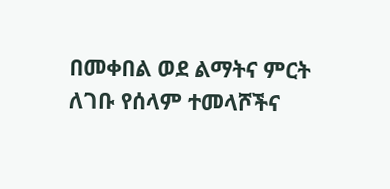በመቀበል ወደ ልማትና ምርት ለገቡ የሰላም ተመላሾችና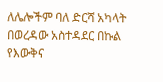ለሌሎችም ባለ ድርሻ አካላት በወረዳው አስተዳደር በኩል የእውቅና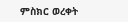ምስክር ወረቀት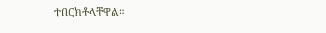ተበርክቶላቸዋል።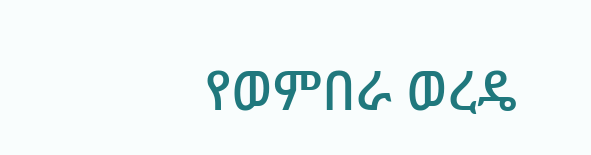የወምበራ ወረዴ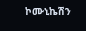ኮሙኒኬሽን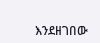እንደዘገበው